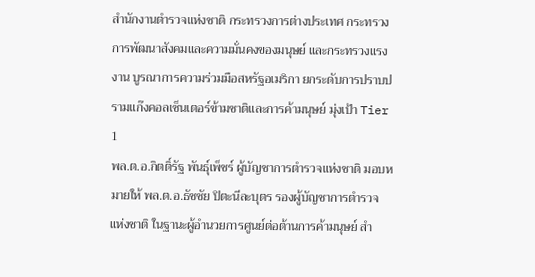สำนักงานตำรวจแห่งชาติ กระทรวงการต่างประเทศ กระทรวงการพัฒนาสังคมและความมั่นคงของมนุษย์ และกระทรวงแรงงาน บูรณาการความร่วมมือสหรัฐอเมริกา ยกระดับการปราบปรามแก๊งคอลเซ็นเตอร์ข้ามชาติและการค้ามนุษย์ มุ่งเป้า Tier 1
พล.ต.อ.กิตติ์รัฐ พันธุ์เพ็ชร์ ผู้บัญชาการตำรวจแห่งชาติ มอบหมายให้ พล.ต.อ.ธัชชัย ปิตะนีละบุตร รองผู้บัญชาการตำรวจแห่งชาติ ในฐานะผู้อำนวยการศูนย์ต่อต้านการค้ามนุษย์ สำ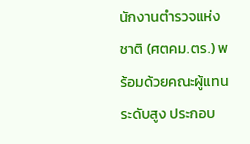นักงานตำรวจแห่งชาติ (ศตคม.ตร.) พร้อมด้วยคณะผู้แทนระดับสูง ประกอบ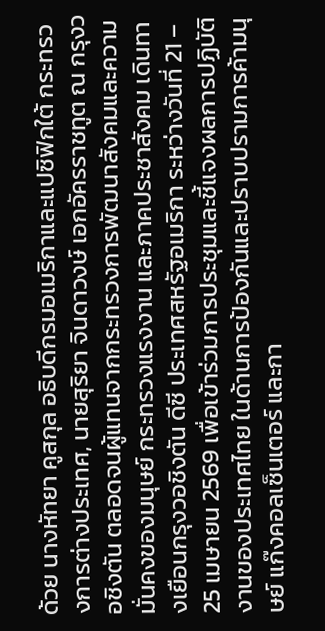ด้วย นางหัทยา คูสกุล อธิบดีกรมอเมริกาและแปซิฟิกใต้ กระทรวงการต่างประเทศ, นายสุริยา จินดาวงษ์ เอกอัครราชทูต ณ กรุงวอชิงตัน ตลอดจนผู้แทนจากกระทรวงการพัฒนาสังคมและความมั่นคงของมนุษย์ กระทรวงแรงงาน และภาคประชาสังคม เดินทางเยือนกรุงวอชิงตัน ดีซี ประเทศสหรัฐอเมริกา ระหว่างวันที่ 21 – 25 เมษายน 2569 เพื่อเข้าร่วมการประชุมและชี้แจงผลการปฏิบัติงานของประเทศไทย ในด้านการป้องกันและปราบปรามการค้ามนุษย์ แก๊งคอลเซ็นเตอร์ และกา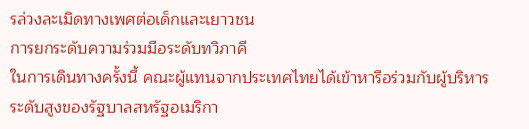รล่วงละเมิดทางเพศต่อเด็กและเยาวชน
การยกระดับความร่วมมือระดับทวิภาคี
ในการเดินทางครั้งนี้ คณะผู้แทนจากประเทศไทยได้เข้าหารือร่วมกับผู้บริหารระดับสูงของรัฐบาลสหรัฐอเมริกา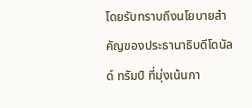โดยรับทราบถึงนโยบายสำคัญของประธานาธิบดีโดนัลด์ ทรัมป์ ที่มุ่งเน้นกา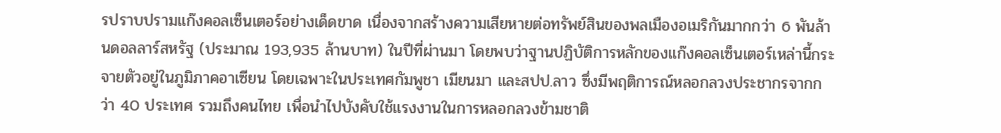รปราบปรามแก๊งคอลเซ็นเตอร์อย่างเด็ดขาด เนื่องจากสร้างความเสียหายต่อทรัพย์สินของพลเมืองอเมริกันมากกว่า 6 พันล้านดอลลาร์สหรัฐ (ประมาณ 193,935 ล้านบาท) ในปีที่ผ่านมา โดยพบว่าฐานปฏิบัติการหลักของแก๊งคอลเซ็นเตอร์เหล่านี้กระจายตัวอยู่ในภูมิภาคอาเซียน โดยเฉพาะในประเทศกัมพูชา เมียนมา และสปป.ลาว ซึ่งมีพฤติการณ์หลอกลวงประชากรจากกว่า 40 ประเทศ รวมถึงคนไทย เพื่อนำไปบังคับใช้แรงงานในการหลอกลวงข้ามชาติ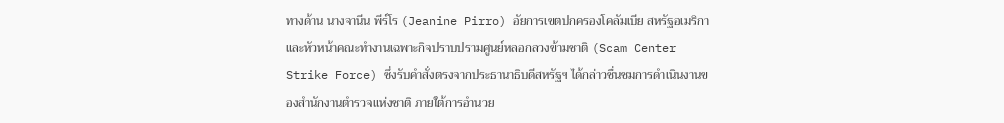ทางด้าน นางจานีน พีร์โร (Jeanine Pirro) อัยการเขตปกครองโคลัมเบีย สหรัฐอเมริกา และหัวหน้าคณะทำงานเฉพาะกิจปราบปรามศูนย์หลอกลวงข้ามชาติ (Scam Center Strike Force) ซึ่งรับคำสั่งตรงจากประธานาธิบดีสหรัฐฯ ได้กล่าวชื่นชมการดำเนินงานของสำนักงานตำรวจแห่งชาติ ภายใต้การอำนวย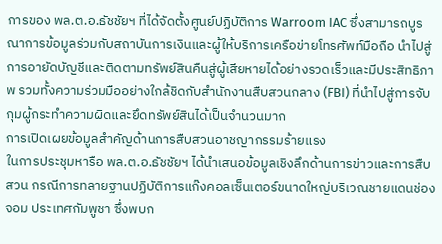การของ พล.ต.อ.ธัชชัยฯ ที่ได้จัดตั้งศูนย์ปฏิบัติการ Warroom IAC ซึ่งสามารถบูรณาการข้อมูลร่วมกับสถาบันการเงินและผู้ให้บริการเครือข่ายโทรศัพท์มือถือ นำไปสู่การอายัดบัญชีและติดตามทรัพย์สินคืนสู่ผู้เสียหายได้อย่างรวดเร็วและมีประสิทธิภาพ รวมทั้งความร่วมมืออย่างใกล้ชิดกับสำนักงานสืบสวนกลาง (FBI) ที่นำไปสู่การจับกุมผู้กระทำความผิดและยึดทรัพย์สินได้เป็นจำนวนมาก
การเปิดเผยข้อมูลสำคัญด้านการสืบสวนอาชญากรรมร้ายแรง
ในการประชุมหารือ พล.ต.อ.ธัชชัยฯ ได้นำเสนอข้อมูลเชิงลึกด้านการข่าวและการสืบสวน กรณีการทลายฐานปฏิบัติการแก๊งคอลเซ็นเตอร์ขนาดใหญ่บริเวณชายแดนช่องจอม ประเทศกัมพูชา ซึ่งพบก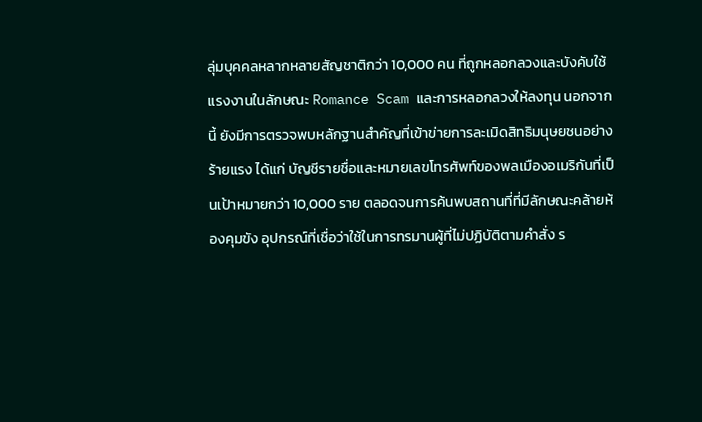ลุ่มบุคคลหลากหลายสัญชาติกว่า 10,000 คน ที่ถูกหลอกลวงและบังคับใช้แรงงานในลักษณะ Romance Scam และการหลอกลวงให้ลงทุน นอกจากนี้ ยังมีการตรวจพบหลักฐานสำคัญที่เข้าข่ายการละเมิดสิทธิมนุษยชนอย่างร้ายแรง ได้แก่ บัญชีรายชื่อและหมายเลขโทรศัพท์ของพลเมืองอเมริกันที่เป็นเป้าหมายกว่า 10,000 ราย ตลอดจนการค้นพบสถานที่ที่มีลักษณะคล้ายห้องคุมขัง อุปกรณ์ที่เชื่อว่าใช้ในการทรมานผู้ที่ไม่ปฏิบัติตามคำสั่ง ร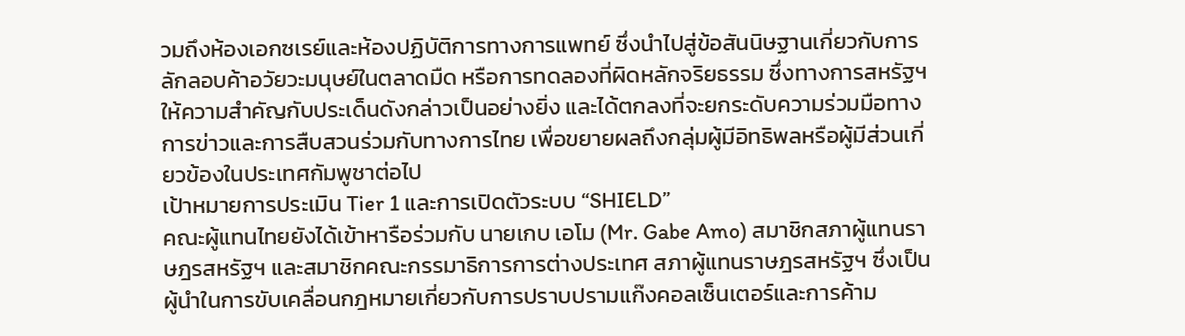วมถึงห้องเอกซเรย์และห้องปฏิบัติการทางการแพทย์ ซึ่งนำไปสู่ข้อสันนิษฐานเกี่ยวกับการลักลอบค้าอวัยวะมนุษย์ในตลาดมืด หรือการทดลองที่ผิดหลักจริยธรรม ซึ่งทางการสหรัฐฯ ให้ความสำคัญกับประเด็นดังกล่าวเป็นอย่างยิ่ง และได้ตกลงที่จะยกระดับความร่วมมือทางการข่าวและการสืบสวนร่วมกับทางการไทย เพื่อขยายผลถึงกลุ่มผู้มีอิทธิพลหรือผู้มีส่วนเกี่ยวข้องในประเทศกัมพูชาต่อไป
เป้าหมายการประเมิน Tier 1 และการเปิดตัวระบบ “SHIELD”
คณะผู้แทนไทยยังได้เข้าหารือร่วมกับ นายเกบ เอโม (Mr. Gabe Amo) สมาชิกสภาผู้แทนราษฎรสหรัฐฯ และสมาชิกคณะกรรมาธิการการต่างประเทศ สภาผู้แทนราษฎรสหรัฐฯ ซึ่งเป็นผู้นำในการขับเคลื่อนกฎหมายเกี่ยวกับการปราบปรามแก๊งคอลเซ็นเตอร์และการค้าม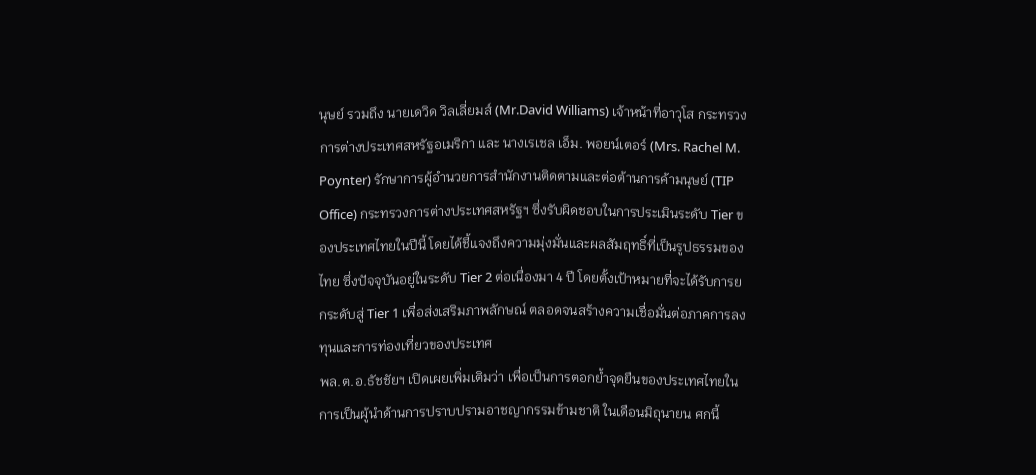นุษย์ รวมถึง นายเดวิด วิลเลี่ยมส์ (Mr.David Williams) เจ้าหน้าที่อาวุโส กระทรวงการต่างประเทศสหรัฐอเมริกา และ นางเรเชล เอ็ม. พอยน์เตอร์ (Mrs. Rachel M. Poynter) รักษาการผู้อำนวยการสำนักงานติดตามและต่อต้านการค้ามนุษย์ (TIP Office) กระทรวงการต่างประเทศสหรัฐฯ ซึ่งรับผิดชอบในการประเมินระดับ Tier ของประเทศไทยในปีนี้ โดยได้ชี้แจงถึงความมุ่งมั่นและผลสัมฤทธิ์ที่เป็นรูปธรรมของไทย ซึ่งปัจจุบันอยู่ในระดับ Tier 2 ต่อเนื่องมา 4 ปี โดยตั้งเป้าหมายที่จะได้รับการยกระดับสู่ Tier 1 เพื่อส่งเสริมภาพลักษณ์ ตลอดจนสร้างความเชื่อมั่นต่อภาคการลงทุนและการท่องเที่ยวของประเทศ
พล.ต.อ.ธัชชัยฯ เปิดเผยเพิ่มเติมว่า เพื่อเป็นการตอกย้ำจุดยืนของประเทศไทยในการเป็นผู้นำด้านการปราบปรามอาชญากรรมข้ามชาติ ในเดือนมิถุนายน ศกนี้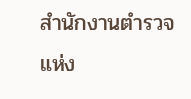สำนักงานตำรวจแห่ง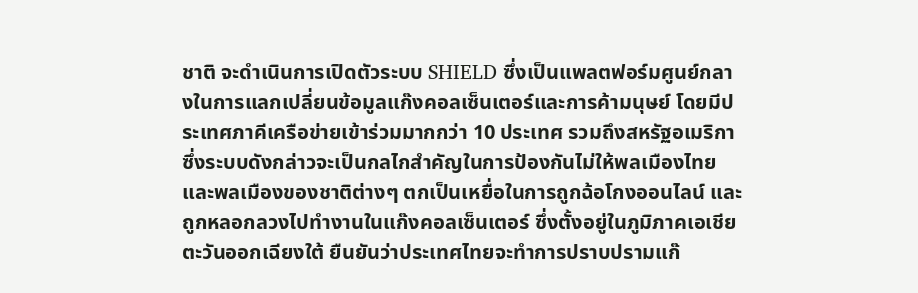ชาติ จะดำเนินการเปิดตัวระบบ SHIELD ซึ่งเป็นแพลตฟอร์มศูนย์กลางในการแลกเปลี่ยนข้อมูลแก๊งคอลเซ็นเตอร์และการค้ามนุษย์ โดยมีประเทศภาคีเครือข่ายเข้าร่วมมากกว่า 10 ประเทศ รวมถึงสหรัฐอเมริกา ซึ่งระบบดังกล่าวจะเป็นกลไกสำคัญในการป้องกันไม่ให้พลเมืองไทยและพลเมืองของชาติต่างๆ ตกเป็นเหยื่อในการถูกฉ้อโกงออนไลน์ และถูกหลอกลวงไปทำงานในแก๊งคอลเซ็นเตอร์ ซึ่งตั้งอยู่ในภูมิภาคเอเชียตะวันออกเฉียงใต้ ยืนยันว่าประเทศไทยจะทำการปราบปรามแก๊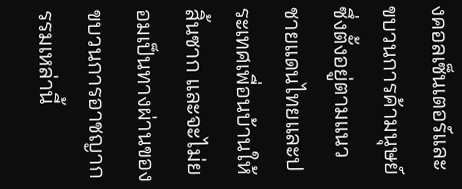งคอลเซ็นเตอร์และขบวนการค้ามนุษย์ซึ่งตั้งอยู่ตามแนวชายแดนไทยและประเทศเพื่อนบ้านให้สิ้นซาก และจะไม่ยอมเป็นทางผ่านของขบวนการอาชญากรรมเหล่านี้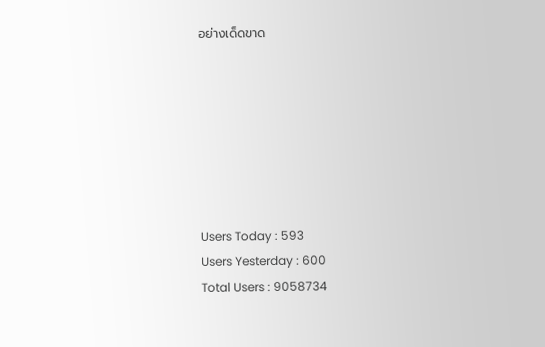อย่างเด็ดขาด







Users Today : 593
Users Yesterday : 600
Total Users : 9058734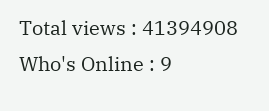Total views : 41394908
Who's Online : 9